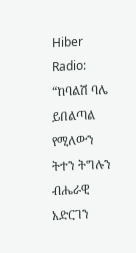Hiber Radio: “ከባልሽ ባሌ ይበልጣል የሚለውን ትተን ትግሉን ብሔራዊ አድርገን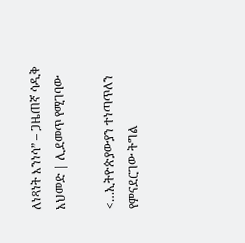ለነጻነት እንነሳ” – ጋዜጠኛ ሳዲቅ አህመድ | ሊደመጥ የሚገባው

<…ኢትዮጵያውያን ተነጣጥለን የምናደርገው ትግል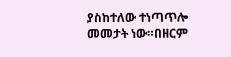ያስከተለው ተነጣጥሎ መመታት ነው።በዘርም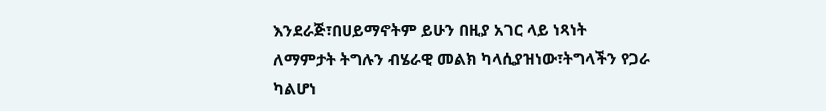እንደራጅ፣በሀይማኖትም ይሁን በዚያ አገር ላይ ነጻነት ለማምታት ትግሉን ብሄራዊ መልክ ካላሲያዝነው፣ትግላችን የጋራ ካልሆነ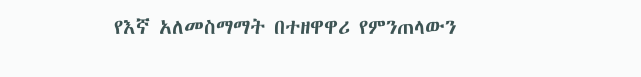የእኛ አለመስማማት በተዘዋዋሪ የምንጠላውን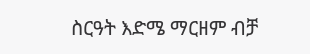ስርዓት እድሜ ማርዘም ብቻ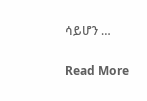ሳይሆን …

Read More